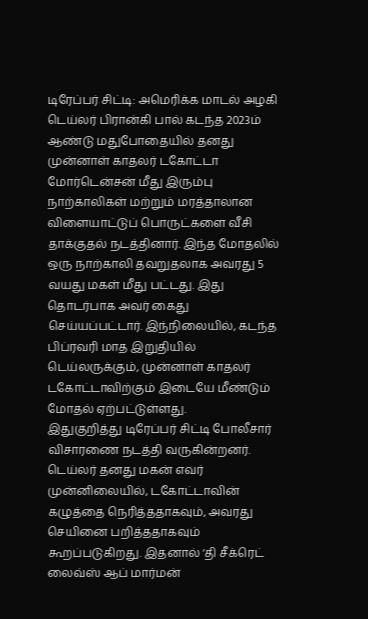டிரேப்பர் சிட்டி: அமெரிக்க மாடல் அழகி டெய்லர் பிரான்கி பால் கடந்த 2023ம் ஆண்டு மதுபோதையில் தனது முன்னாள் காதலர் டகோட்டா மோர்டென்சன் மீது இரும்பு நாற்காலிகள் மற்றும் மரத்தாலான விளையாட்டுப் பொருட்களை வீசி தாக்குதல் நடத்தினார். இந்த மோதலில் ஒரு நாற்காலி தவறுதலாக அவரது 5 வயது மகள் மீது பட்டது. இது தொடர்பாக அவர் கைது செய்யப்பட்டார். இந்நிலையில், கடந்த பிப்ரவரி மாத இறுதியில் டெய்லருக்கும், முன்னாள் காதலர் டகோட்டாவிற்கும் இடையே மீண்டும் மோதல் ஏற்பட்டுள்ளது.
இதுகுறித்து டிரேப்பர் சிட்டி போலீசார் விசாரணை நடத்தி வருகின்றனர். டெய்லர் தனது மகன் எவர் முன்னிலையில், டகோட்டாவின் கழுத்தை நெரித்ததாகவும், அவரது செயினை பறித்ததாகவும் கூறப்படுகிறது. இதனால் ‘தி சீக்ரெட் லைவ்ஸ் ஆப் மார்மன்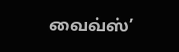வைவ்ஸ்’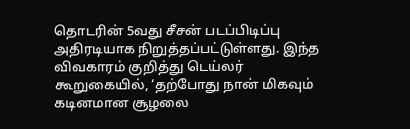தொடரின் 5வது சீசன் படப்பிடிப்பு அதிரடியாக நிறுத்தப்பட்டுள்ளது. இந்த விவகாரம் குறித்து டெய்லர் கூறுகையில், ‘தற்போது நான் மிகவும் கடினமான சூழலை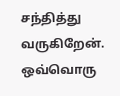சந்தித்து வருகிறேன். ஒவ்வொரு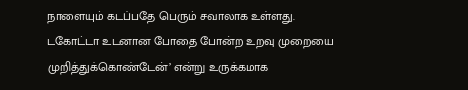நாளையும் கடப்பதே பெரும் சவாலாக உள்ளது.
டகோட்டா உடனான போதை போன்ற உறவு முறையை முறித்துக்கொண்டேன்’ என்று உருக்கமாக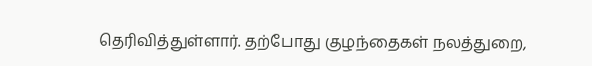தெரிவித்துள்ளார். தற்போது குழந்தைகள் நலத்துறை,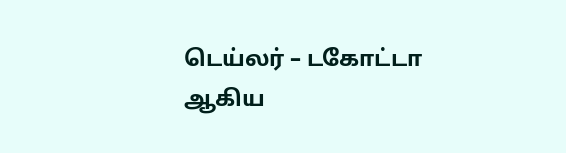டெய்லர் – டகோட்டா ஆகிய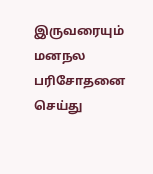இருவரையும் மனநல பரிசோதனை செய்து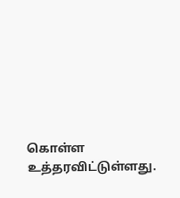கொள்ள உத்தரவிட்டுள்ளது.